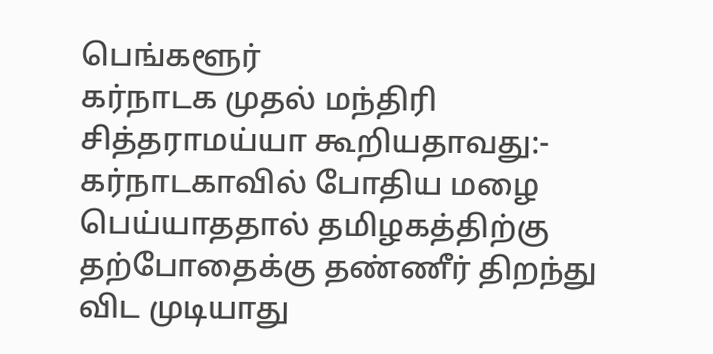பெங்களூர்
கர்நாடக முதல் மந்திரி சித்தராமய்யா கூறியதாவது:-
கர்நாடகாவில் போதிய மழை பெய்யாததால் தமிழகத்திற்கு தற்போதைக்கு தண்ணீர் திறந்து விட முடியாது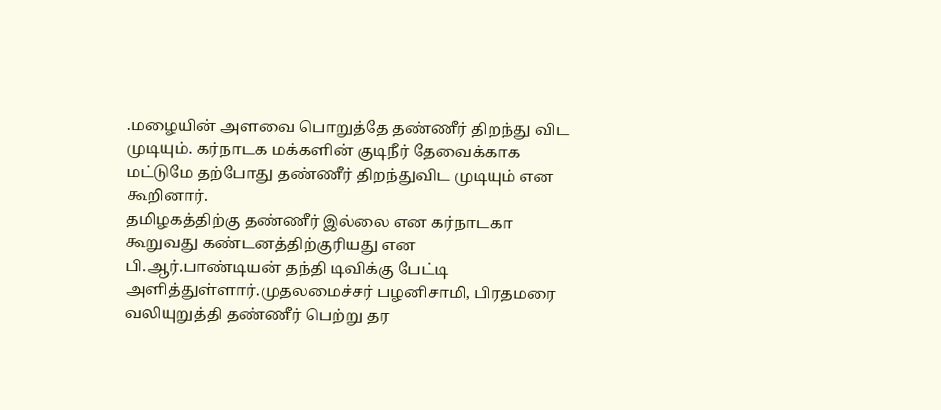.மழையின் அளவை பொறுத்தே தண்ணீர் திறந்து விட முடியும். கர்நாடக மக்களின் குடிநீர் தேவைக்காக மட்டுமே தற்போது தண்ணீர் திறந்துவிட முடியும் என கூறினார்.
தமிழகத்திற்கு தண்ணீர் இல்லை என கர்நாடகா கூறுவது கண்டனத்திற்குரியது என பி.ஆர்.பாண்டியன் தந்தி டிவிக்கு பேட்டி அளித்துள்ளார்.முதலமைச்சர் பழனிசாமி, பிரதமரை வலியுறுத்தி தண்ணீர் பெற்று தர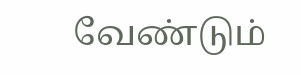வேண்டும்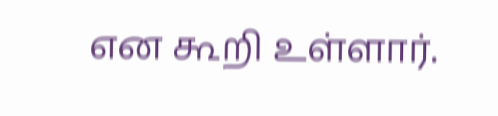என கூறி உள்ளார்.